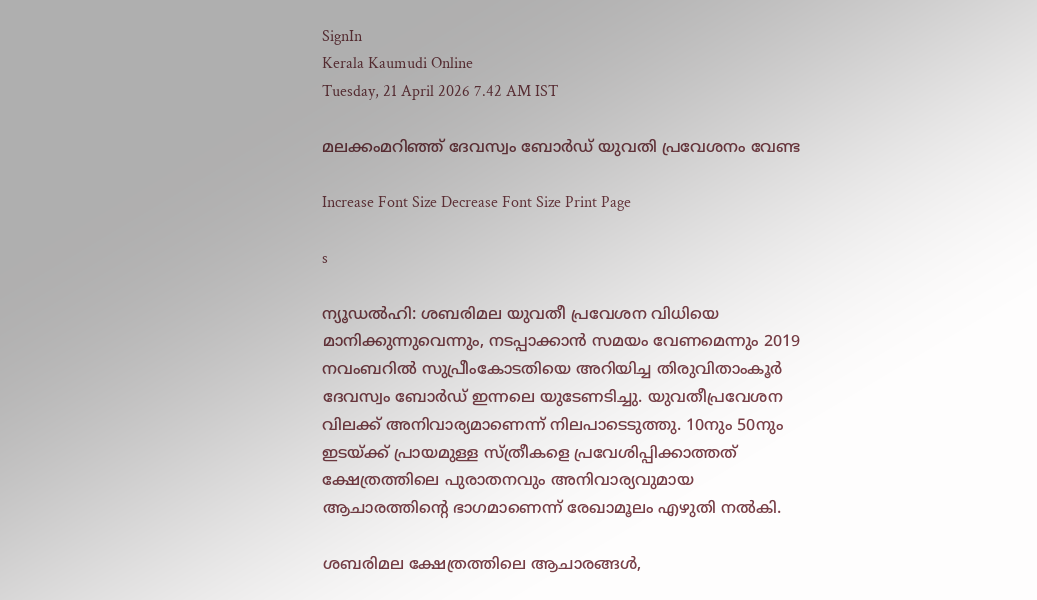SignIn
Kerala Kaumudi Online
Tuesday, 21 April 2026 7.42 AM IST

മലക്കംമറിഞ്ഞ് ദേവസ്വം ബോർ‌ഡ് യുവതി പ്രവേശനം വേണ്ട

Increase Font Size Decrease Font Size Print Page

s

ന്യൂഡൽഹി: ശബരിമല യുവതീ പ്രവേശന വിധിയെ മാനിക്കുന്നുവെന്നും, നടപ്പാക്കാൻ സമയം വേണമെന്നും 2019 നവംബറിൽ സുപ്രീംകോടതിയെ അറിയിച്ച തിരുവിതാംകൂർ ദേവസ്വം ബോർഡ് ഇന്നലെ യുടേണടിച്ചു. യുവതീപ്രവേശന വിലക്ക് അനിവാര്യമാണെന്ന് നിലപാടെടുത്തു. 10നും 50നും ഇടയ്‌ക്ക് പ്രായമുള്ള സ്ത്രീകളെ പ്രവേശിപ്പിക്കാത്തത് ക്ഷേത്രത്തിലെ പുരാതനവും അനിവാര്യവുമായ ആചാരത്തിന്റെ ഭാഗമാണെന്ന് രേഖാമൂലം എഴുതി നൽകി.

ശബരിമല ക്ഷേത്രത്തിലെ ആചാരങ്ങൾ,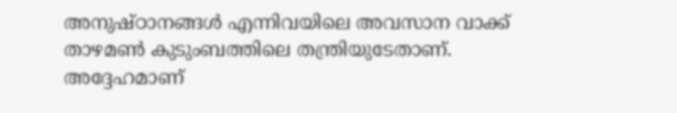അനുഷ്‌ഠാനങ്ങൾ എന്നിവയിലെ അവസാന വാക്ക് താഴമൺ കുടുംബത്തിലെ തന്ത്രിയുടേതാണ്. അദ്ദേഹമാണ്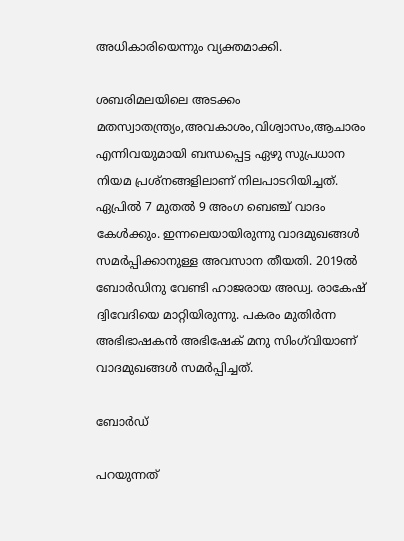അധികാരിയെന്നും വ്യക്തമാക്കി.

ശബരിമലയിലെ അടക്കം മതസ്വാതന്ത്ര്യം,അവകാശം,വിശ്വാസം,ആചാരം എന്നിവയുമായി ബന്ധപ്പെട്ട ഏഴു സുപ്രധാന നിയമ പ്രശ്‌നങ്ങളിലാണ് നിലപാടറിയിച്ചത്. ഏപ്രിൽ 7 മുതൽ 9 അംഗ ബെഞ്ച് വാദം കേൾക്കും. ഇന്നലെയായിരുന്നു വാദമുഖങ്ങൾ സമർപ്പിക്കാനുള്ള അവസാന തീയതി. 2019ൽ ബോ‌ർഡിനു വേണ്ടി ഹാജരായ അഡ്വ. രാകേഷ് ദ്വിവേദിയെ മാറ്റിയിരുന്നു. പകരം മുതിർന്ന അഭിഭാഷകൻ അഭിഷേക് മനു സിംഗ്‌വിയാണ് വാദമുഖങ്ങൾ സമർപ്പിച്ചത്.

ബോർഡ്

പറയുന്നത്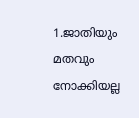1.ജാതിയും മതവും നോക്കിയല്ല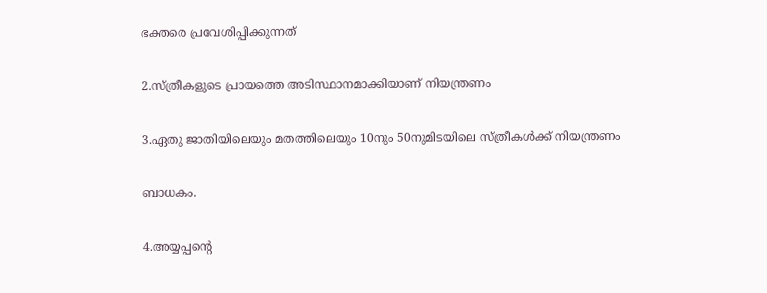ഭക്തരെ പ്രവേശിപ്പിക്കുന്നത്

2.സ്‌ത്രീകളുടെ പ്രായത്തെ അടിസ്ഥാനമാക്കിയാണ് നിയന്ത്രണം

3.ഏതു ജാതിയിലെയും മതത്തിലെയും 10നും 50നുമിടയിലെ സ്ത്രീകൾക്ക് നിയന്ത്രണം

ബാധകം.

4.അയ്യപ്പന്റെ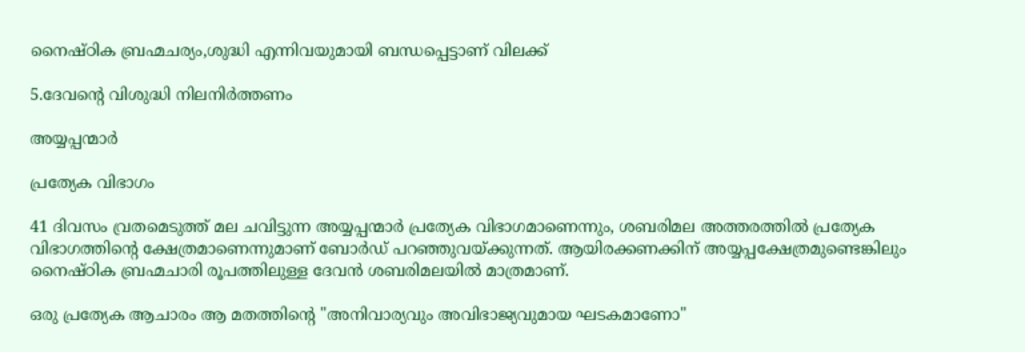നൈഷ്ഠിക ബ്രഹ്മചര്യം,ശുദ്ധി എന്നിവയുമായി ബന്ധപ്പെട്ടാണ് വിലക്ക്

5.ദേവന്റെ വിശുദ്ധി നിലനിർത്തണം

അയ്യപ്പന്മാർ

പ്രത്യേക വിഭാഗം

41 ദിവസം വ്രതമെടുത്ത് മല ചവിട്ടുന്ന അയ്യപ്പന്മാർ പ്രത്യേക വിഭാഗമാണെന്നും, ശബരിമല അത്തരത്തിൽ പ്രത്യേക വിഭാഗത്തിന്റെ ക്ഷേത്രമാണെന്നുമാണ് ബോർഡ് പറഞ്ഞുവയ്‌ക്കുന്നത്. ആയിരക്കണക്കിന് അയ്യപ്പക്ഷേത്രമുണ്ടെങ്കിലും നൈഷ്‌ഠിക ബ്രഹ്മചാരി രൂപത്തിലുള്ള ദേവൻ ശബരിമലയിൽ മാത്രമാണ്.

ഒരു പ്രത്യേക ആചാരം ആ മതത്തിന്റെ "അനിവാര്യവും അവിഭാജ്യവുമായ ഘടകമാണോ"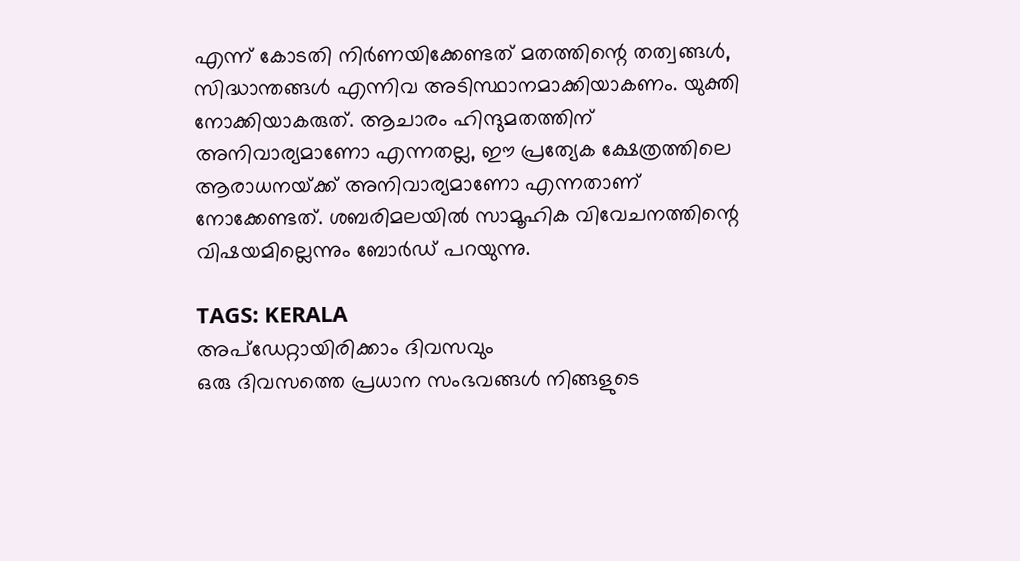എന്ന് കോടതി നിർണയിക്കേണ്ടത് മതത്തിന്റെ തത്വങ്ങൾ, സിദ്ധാന്തങ്ങൾ എന്നിവ അടിസ്ഥാനമാക്കിയാകണം. യുക്തി നോക്കിയാകരുത്. ആചാരം ഹിന്ദുമതത്തിന് അനിവാര്യമാണോ എന്നതല്ല, ഈ പ്രത്യേക ക്ഷേത്രത്തിലെ ആരാധനയ്‌ക്ക് അനിവാര്യമാണോ എന്നതാണ് നോക്കേണ്ടത്. ശബരിമലയിൽ സാമൂഹിക വിവേചനത്തിന്റെ വിഷയമില്ലെന്നും ബോർഡ് പറയുന്നു.

TAGS: KERALA
അപ്ഡേറ്റായിരിക്കാം ദിവസവും
ഒരു ദിവസത്തെ പ്രധാന സംഭവങ്ങൾ നിങ്ങളുടെ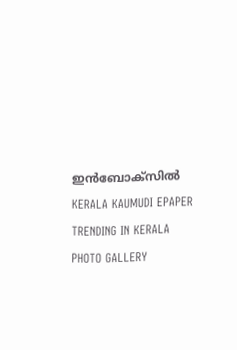ഇൻബോക്സിൽ
KERALA KAUMUDI EPAPER
TRENDING IN KERALA
PHOTO GALLERY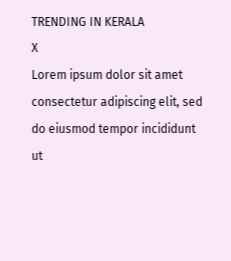TRENDING IN KERALA
X
Lorem ipsum dolor sit amet
consectetur adipiscing elit, sed do eiusmod tempor incididunt ut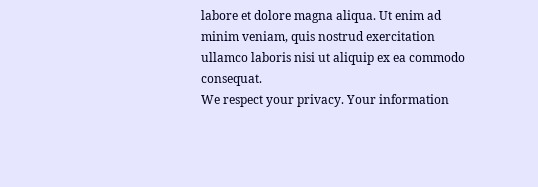labore et dolore magna aliqua. Ut enim ad minim veniam, quis nostrud exercitation ullamco laboris nisi ut aliquip ex ea commodo consequat.
We respect your privacy. Your information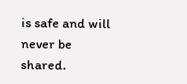is safe and will never be shared.